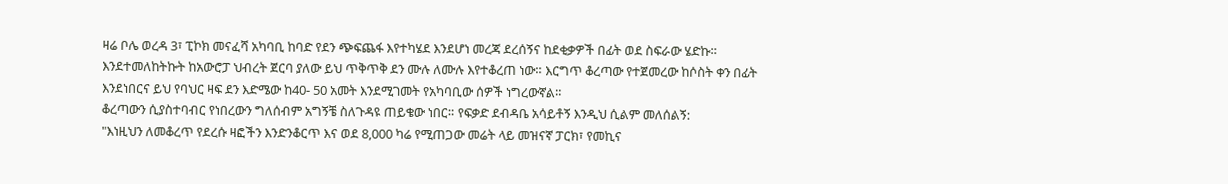ዛሬ ቦሌ ወረዳ 3፣ ፒኮክ መናፈሻ አካባቢ ከባድ የደን ጭፍጨፋ እየተካሄደ እንደሆነ መረጃ ደረሰኝና ከደቂቃዎች በፊት ወደ ስፍራው ሄድኩ። እንደተመለከትኩት ከአውሮፓ ህብረት ጀርባ ያለው ይህ ጥቅጥቅ ደን ሙሉ ለሙሉ እየተቆረጠ ነው። እርግጥ ቆረጣው የተጀመረው ከሶስት ቀን በፊት እንደነበርና ይህ የባህር ዛፍ ደን እድሜው ከ40- 50 አመት እንደሚገመት የአካባቢው ሰዎች ነግረውኛል።
ቆረጣውን ሲያስተባብር የነበረውን ግለሰብም አግኝቼ ስለጉዳዩ ጠይቄው ነበር። የፍቃድ ደብዳቤ አሳይቶኝ እንዲህ ሲልም መለሰልኝ:
"እነዚህን ለመቆረጥ የደረሱ ዛፎችን እንድንቆርጥ እና ወደ 8,000 ካሬ የሚጠጋው መሬት ላይ መዝናኛ ፓርክ፣ የመኪና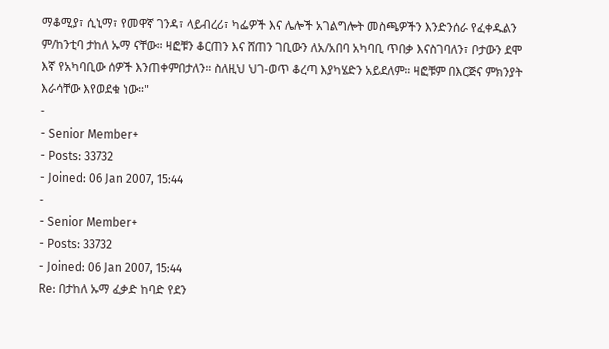ማቆሚያ፣ ሲኒማ፣ የመዋኛ ገንዳ፣ ላይብረሪ፣ ካፌዎች እና ሌሎች አገልግሎት መስጫዎችን እንድንሰራ የፈቀዱልን ም/ከንቲባ ታከለ ኡማ ናቸው። ዛፎቹን ቆርጠን እና ሸጠን ገቢውን ለአ/አበባ አካባቢ ጥበቃ እናስገባለን፣ ቦታውን ደሞ እኛ የአካባቢው ሰዎች እንጠቀምበታለን። ስለዚህ ህገ-ወጥ ቆረጣ እያካሄድን አይደለም። ዛፎቹም በእርጅና ምክንያት እራሳቸው እየወደቁ ነው።"
-
- Senior Member+
- Posts: 33732
- Joined: 06 Jan 2007, 15:44
-
- Senior Member+
- Posts: 33732
- Joined: 06 Jan 2007, 15:44
Re: በታከለ ኡማ ፈቃድ ከባድ የደን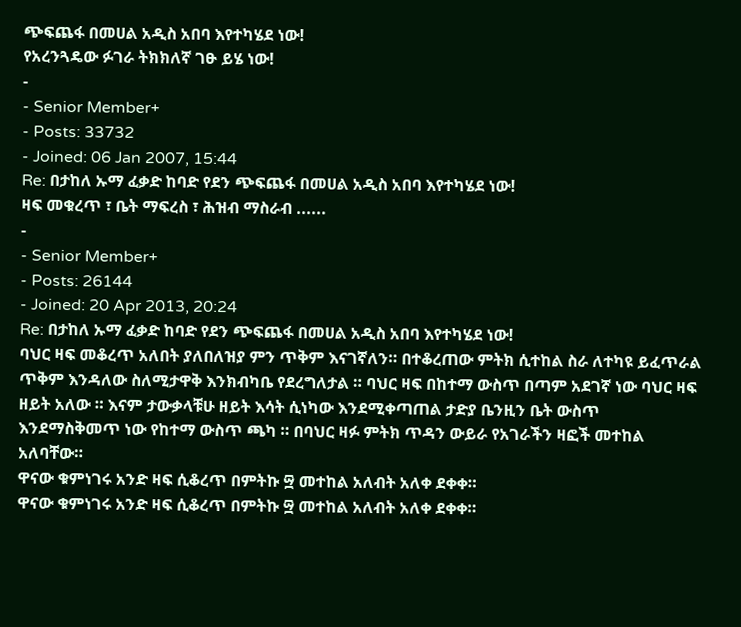ጭፍጨፋ በመሀል አዲስ አበባ እየተካሄደ ነው!
የአረንጓዴው ፉገራ ትክክለኛ ገፁ ይሄ ነው!
-
- Senior Member+
- Posts: 33732
- Joined: 06 Jan 2007, 15:44
Re: በታከለ ኡማ ፈቃድ ከባድ የደን ጭፍጨፋ በመሀል አዲስ አበባ እየተካሄደ ነው!
ዛፍ መቁረጥ ፣ ቤት ማፍረስ ፣ ሕዝብ ማስራብ ......
-
- Senior Member+
- Posts: 26144
- Joined: 20 Apr 2013, 20:24
Re: በታከለ ኡማ ፈቃድ ከባድ የደን ጭፍጨፋ በመሀል አዲስ አበባ እየተካሄደ ነው!
ባህር ዛፍ መቆረጥ አለበት ያለበለዝያ ምን ጥቅም እናገኛለን። በተቆረጠው ምትክ ሲተከል ስራ ለተካዩ ይፈጥራል ጥቅም እንዳለው ስለሚታዋቅ እንክብካቤ የደረግለታል ። ባህር ዛፍ በከተማ ውስጥ በጣም አደገኛ ነው ባህር ዛፍ ዘይት አለው ። እናም ታውቃላቹሁ ዘይት እሳት ሲነካው እንደሚቀጣጠል ታድያ ቤንዚን ቤት ውስጥ እንደማስቅመጥ ነው የከተማ ውስጥ ጫካ ። በባህር ዛፉ ምትክ ጥዳን ውይራ የአገራችን ዛፎች መተከል አለባቸው።
ዋናው ቁምነገሩ አንድ ዛፍ ሲቆረጥ በምትኩ ፵ መተከል አለብት አለቀ ደቀቀ።
ዋናው ቁምነገሩ አንድ ዛፍ ሲቆረጥ በምትኩ ፵ መተከል አለብት አለቀ ደቀቀ።